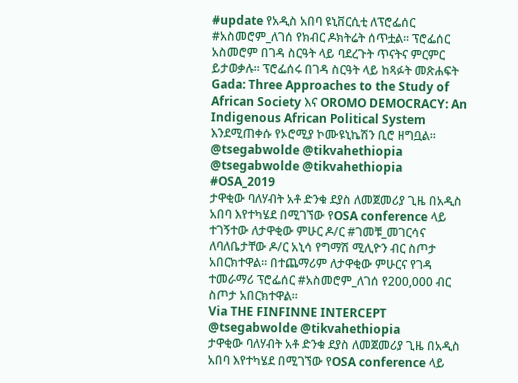#update የአዲስ አበባ ዩኒቨርሲቲ ለፕሮፌሰር #አስመሮም_ለገሰ የክብር ዶክትሬት ሰጥቷል፡፡ ፕሮፌሰር አስመሮም በገዳ ስርዓት ላይ ባደረጉት ጥናትና ምርምር ይታወቃሉ፡፡ ፕሮፌሰሩ በገዳ ስርዓት ላይ ከጻፉት መጽሐፍት Gada: Three Approaches to the Study of African Society እና OROMO DEMOCRACY: An Indigenous African Political System እንደሚጠቀሱ የኦሮሚያ ኮሙዩኒኬሽን ቢሮ ዘግቧል፡፡
@tsegabwolde @tikvahethiopia
@tsegabwolde @tikvahethiopia
#OSA_2019
ታዋቂው ባለሃብት አቶ ድንቁ ደያስ ለመጀመሪያ ጊዜ በአዲስ አበባ እየተካሄደ በሚገኘው የOSA conference ላይ ተገኝተው ለታዋቂው ምሁር ዶ/ር #ገመቹ_መገርሳና ለባለቤታቸው ዶ/ር አኒሳ የግማሽ ሚሊዮን ብር ስጦታ አበርክተዋል። በተጨማሪም ለታዋቂው ምሁርና የገዳ ተመራማሪ ፕሮፌሰር #አስመሮም_ለገሰ የ200,000 ብር ስጦታ አበርክተዋል።
Via THE FINFINNE INTERCEPT
@tsegabwolde @tikvahethiopia
ታዋቂው ባለሃብት አቶ ድንቁ ደያስ ለመጀመሪያ ጊዜ በአዲስ አበባ እየተካሄደ በሚገኘው የOSA conference ላይ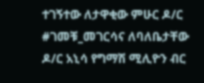ተገኝተው ለታዋቂው ምሁር ዶ/ር #ገመቹ_መገርሳና ለባለቤታቸው ዶ/ር አኒሳ የግማሽ ሚሊዮን ብር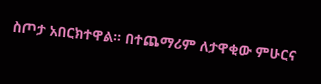ስጦታ አበርክተዋል። በተጨማሪም ለታዋቂው ምሁርና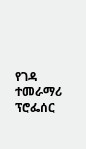የገዳ ተመራማሪ ፕሮፌሰር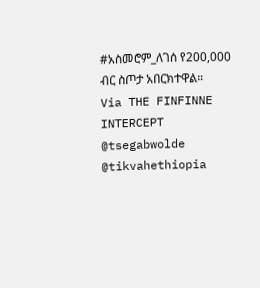#አስመሮም_ለገሰ የ200,000 ብር ስጦታ አበርክተዋል።
Via THE FINFINNE INTERCEPT
@tsegabwolde @tikvahethiopia